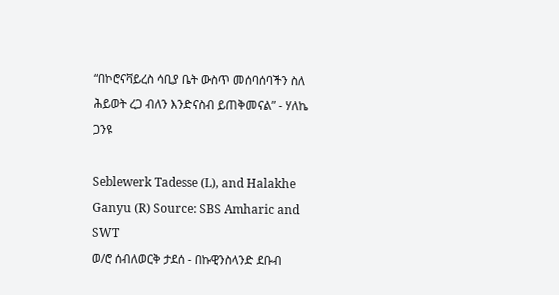“በኮሮናቫይረስ ሳቢያ ቤት ውስጥ መሰባሰባችን ስለ ሕይወት ረጋ ብለን እንድናስብ ይጠቅመናል” - ሃለኬ ጋንዩ

Seblewerk Tadesse (L), and Halakhe Ganyu (R) Source: SBS Amharic and SWT
ወ/ሮ ሰብለወርቅ ታደሰ - በኩዊንስላንድ ደቡብ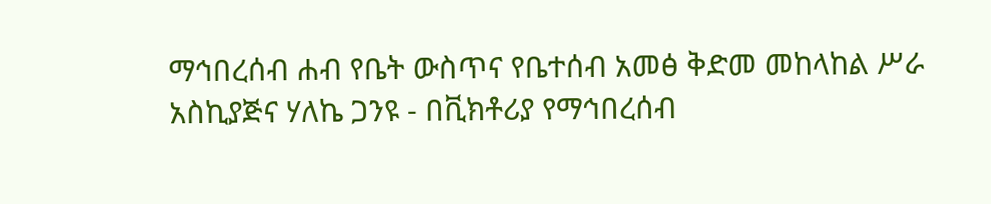ማኅበረሰብ ሐብ የቤት ውስጥና የቤተሰብ አመፅ ቅድመ መከላከል ሥራ አስኪያጅና ሃለኬ ጋንዩ - በቪክቶሪያ የማኅበረሰብ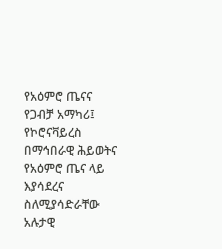የአዕምሮ ጤናና የጋብቻ አማካሪ፤ የኮሮናቫይረስ በማኅበራዊ ሕይወትና የአዕምሮ ጤና ላይ እያሳደረና ስለሚያሳድራቸው አሉታዊ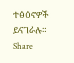ተፅዕኖዎች ይናገራሉ።
Share